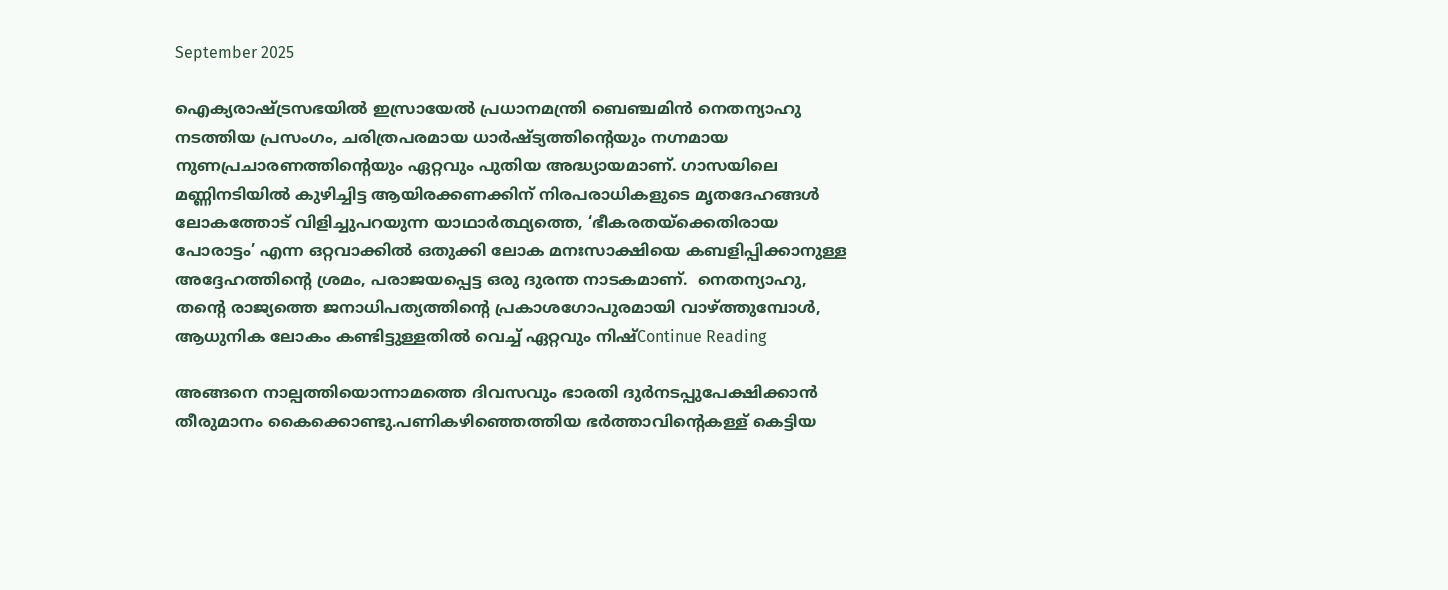September 2025

ഐക്യരാഷ്ട്രസഭയിൽ ഇസ്രായേൽ പ്രധാനമന്ത്രി ബെഞ്ചമിൻ നെതന്യാഹു നടത്തിയ പ്രസംഗം, ചരിത്രപരമായ ധാർഷ്ട്യത്തിൻ്റെയും നഗ്നമായ നുണപ്രചാരണത്തിൻ്റെയും ഏറ്റവും പുതിയ അദ്ധ്യായമാണ്. ഗാസയിലെ മണ്ണിനടിയിൽ കുഴിച്ചിട്ട ആയിരക്കണക്കിന് നിരപരാധികളുടെ മൃതദേഹങ്ങൾ ലോകത്തോട് വിളിച്ചുപറയുന്ന യാഥാർത്ഥ്യത്തെ, ‘ഭീകരതയ്‌ക്കെതിരായ പോരാട്ടം’ എന്ന ഒറ്റവാക്കിൽ ഒതുക്കി ലോക മനഃസാക്ഷിയെ കബളിപ്പിക്കാനുള്ള അദ്ദേഹത്തിൻ്റെ ശ്രമം, പരാജയപ്പെട്ട ഒരു ദുരന്ത നാടകമാണ്.  നെതന്യാഹു, തൻ്റെ രാജ്യത്തെ ജനാധിപത്യത്തിൻ്റെ പ്രകാശഗോപുരമായി വാഴ്ത്തുമ്പോൾ, ആധുനിക ലോകം കണ്ടിട്ടുള്ളതിൽ വെച്ച് ഏറ്റവും നിഷ്Continue Reading

അങ്ങനെ നാല്പത്തിയൊന്നാമത്തെ ദിവസവും ഭാരതി ദുർനടപ്പുപേക്ഷിക്കാൻ തീരുമാനം കൈക്കൊണ്ടു.പണികഴിഞ്ഞെത്തിയ ഭർത്താവിന്റെകള്ള് കെട്ടിയ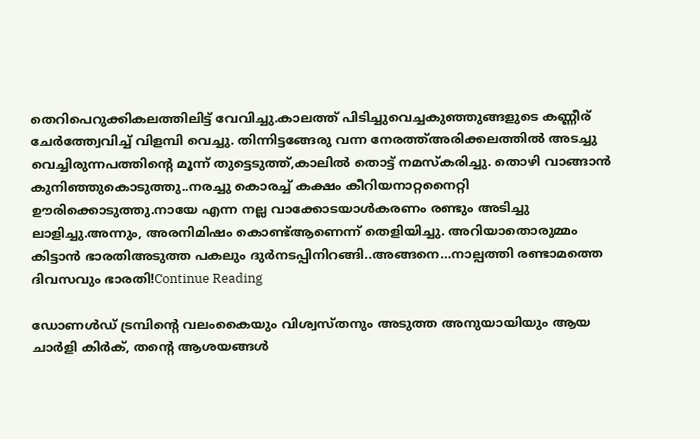തെറിപെറുക്കികലത്തിലിട്ട്‌ വേവിച്ചു.കാലത്ത് പിടിച്ചുവെച്ചകുഞ്ഞുങ്ങളുടെ കണ്ണീര് ചേർത്ത്വേവിച്ച് വിളമ്പി വെച്ചു. തിന്നിട്ടങ്ങേരു വന്ന നേരത്ത്അരിക്കലത്തിൽ അടച്ചു വെച്ചിരുന്നപത്തിന്റെ മൂന്ന് തുട്ടെടുത്ത്,കാലിൽ തൊട്ട് നമസ്കരിച്ചു. തൊഴി വാങ്ങാൻ കുനിഞ്ഞുകൊടുത്തു..നരച്ചു കൊരച്ച് കക്ഷം കീറിയനാറ്റനൈറ്റി ഊരിക്കൊടുത്തു.നായേ എന്ന നല്ല വാക്കോടയാൾകരണം രണ്ടും അടിച്ചു ലാളിച്ചു.അന്നും, അരനിമിഷം കൊണ്ട്ആണെന്ന് തെളിയിച്ചു. അറിയാതൊരുമ്മം കിട്ടാൻ ഭാരതിഅടുത്ത പകലും ദുർനടപ്പിനിറങ്ങി..അങ്ങനെ…നാല്പത്തി രണ്ടാമത്തെ ദിവസവും ഭാരതി!Continue Reading

ഡോണൾഡ് ട്രമ്പിന്റെ വലംകൈയും വിശ്വസ്തനും അടുത്ത അനുയായിയും ആയ ചാർളി കിർക്, തന്റെ ആശയങ്ങൾ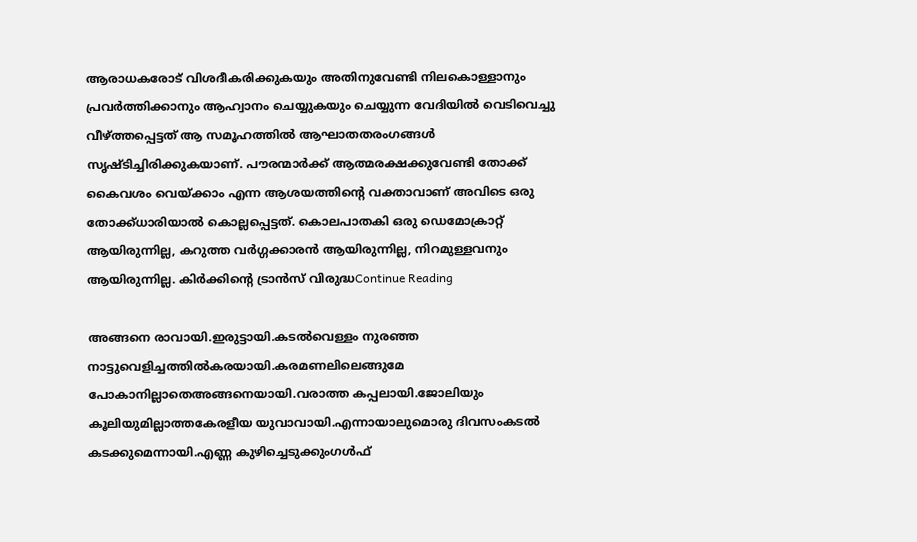ആരാധകരോട് വിശദീകരിക്കുകയും അതിനുവേണ്ടി നിലകൊള്ളാനും പ്രവർത്തിക്കാനും ആഹ്വാനം ചെയ്യുകയും ചെയ്യുന്ന വേദിയിൽ വെടിവെച്ചു വീഴ്ത്തപ്പെട്ടത് ആ സമൂഹത്തിൽ ആഘാതതരംഗങ്ങൾ സൃഷ്ടിച്ചിരിക്കുകയാണ്. പൗരന്മാർക്ക് ആത്മരക്ഷക്കുവേണ്ടി തോക്ക് കൈവശം വെയ്ക്കാം എന്ന ആശയത്തിന്റെ വക്താവാണ് അവിടെ ഒരു തോക്ക്ധാരിയാൽ കൊല്ലപ്പെട്ടത്. കൊലപാതകി ഒരു ഡെമോക്രാറ്റ് ആയിരുന്നില്ല, കറുത്ത വർഗ്ഗക്കാരൻ ആയിരുന്നില്ല, നിറമുള്ളവനും ആയിരുന്നില്ല. കിർക്കിന്റെ ട്രാൻസ് വിരുദ്ധContinue Reading

അങ്ങനെ രാവായി.ഇരുട്ടായി.കടല്‍വെള്ളം നുരഞ്ഞ നാട്ടുവെളിച്ചത്തില്‍കരയായി.കരമണലിലെങ്ങുമേ പോകാനില്ലാതെഅങ്ങനെയായി.വരാത്ത കപ്പലായി.ജോലിയും കൂലിയുമില്ലാത്തകേരളീയ യുവാവായി.എന്നായാലുമൊരു ദിവസംകടല്‍ കടക്കുമെന്നായി.എണ്ണ കുഴിച്ചെടുക്കുംഗള്‍ഫ്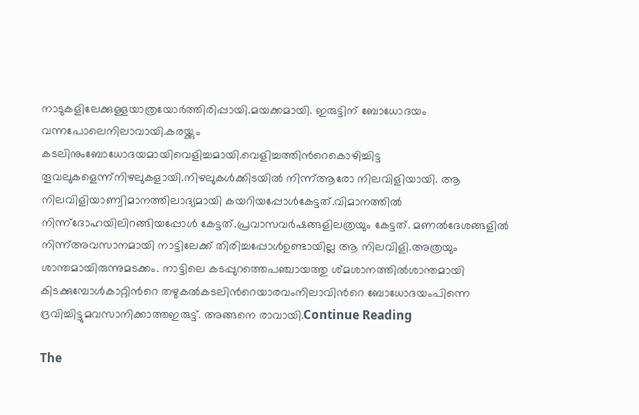നാടുകളിലേക്കുള്ളയാത്രയോര്‍ത്തിരിപ്പായി.മയക്കമായി. ഇരുട്ടിന് ബോധോദയം വന്നപോലെനിലാവായി.കരയ്ക്കും കടലിനുംബോധോദയമായിവെളിച്ചമായി.വെളിച്ചത്തിന്‍റെകൊഴിച്ചിട്ട തൂവലുകളെന്ന്നിഴലുകളായി.നിഴലുകള്‍ക്കിടയില്‍ നിന്ന്ആരോ നിലവിളിയായി. ആ നിലവിളിയാണ്വിമാനത്തിലാദ്യമായി കയറിയപ്പോള്‍കേട്ടത്.വിമാനത്തില്‍ നിന്ന്ദോഹയിലിറങ്ങിയപ്പോള്‍ കേട്ടത്.പ്രവാസവര്‍ഷങ്ങളിലത്രയും കേട്ടത്. മണൽദേശങ്ങളിൽ നിന്ന്അവസാനമായി നാട്ടിലേക്ക് തിരിച്ചപ്പോള്‍ഉണ്ടായില്ല ആ നിലവിളി.അത്രയും ശാന്തമായിരുന്നുമടക്കം. നാട്ടിലെ കടപ്പുറത്തെപഞ്ചായത്തു ശ്മശാനത്തില്‍ശാന്തമായി കിടക്കുമ്പോള്‍കാറ്റിന്‍റെ തഴുകല്‍കടലിന്‍റെയാരവംനിലാവിന്‍റെ ബോധോദയംപിന്നെ ദ്രവിച്ചിട്ടുമവസാനിക്കാത്തഇരുട്ട്. അങ്ങനെ രാവായി.Continue Reading

The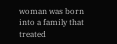woman was born into a family that treated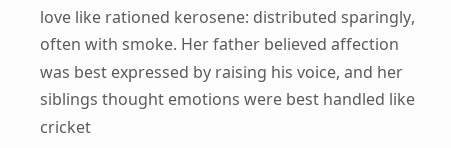love like rationed kerosene: distributed sparingly, often with smoke. Her father believed affection was best expressed by raising his voice, and her siblings thought emotions were best handled like cricket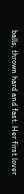balls, thrown hard and fast. Her first lover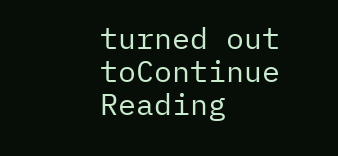turned out toContinue Reading